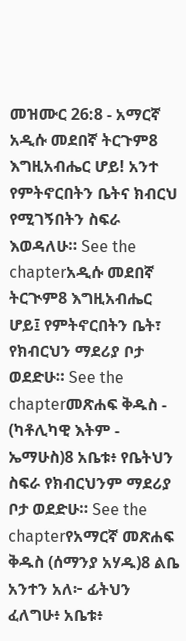መዝሙር 26:8 - አማርኛ አዲሱ መደበኛ ትርጉም8 እግዚአብሔር ሆይ! አንተ የምትኖርበትን ቤትና ክብርህ የሚገኝበትን ስፍራ እወዳለሁ። See the chapterአዲሱ መደበኛ ትርጒም8 እግዚአብሔር ሆይ፤ የምትኖርበትን ቤት፣ የክብርህን ማደሪያ ቦታ ወደድሁ። See the chapterመጽሐፍ ቅዱስ - (ካቶሊካዊ እትም - ኤማሁስ)8 አቤቱ፥ የቤትህን ስፍራ የክብርህንም ማደሪያ ቦታ ወደድሁ። See the chapterየአማርኛ መጽሐፍ ቅዱስ (ሰማንያ አሃዱ)8 ልቤ አንተን አለ፦ ፊትህን ፈለግሁ፥ አቤቱ፥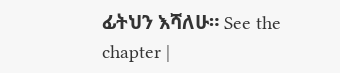ፊትህን እሻለሁ። See the chapter |